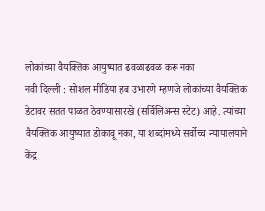लोकांच्या वैयक्तिक आयुष्यात ढवळाढवळ करू नका
नवी दिल्ली : सोशल मीडिया हब उभारणे म्हणजे लोकांच्या वैयक्तिक डेटावर सतत पाळत ठेवण्यासारखे (सर्विलिअन्स स्टेट) आहे. त्यांच्या वैयक्तिक आयुष्यात डोकावू नका, या शब्दांमध्ये सर्वोच्च न्यायालयाने केंद्र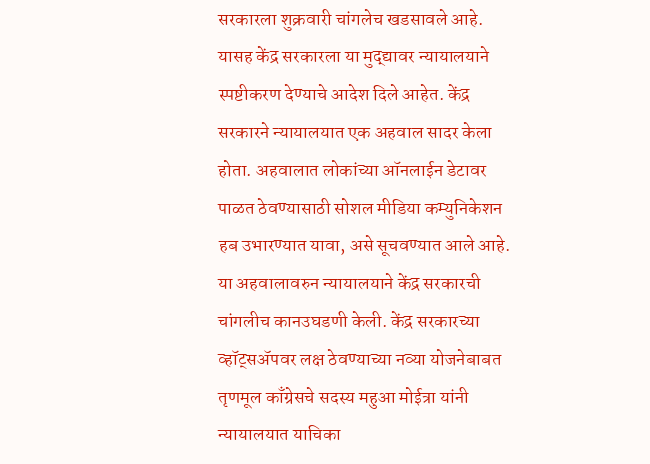सरकारला शुक्रवारी चांगलेच खडसावले आहे. यासह केंद्र सरकारला या मुद्द्यावर न्यायालयाने स्पष्टीकरण देण्याचे आदेश दिले आहेत. केंद्र सरकारने न्यायालयात एक अहवाल सादर केला होता. अहवालात लोकांच्या ऑनलाईन डेटावर पाळत ठेवण्यासाठी सोशल मीडिया कम्युनिकेशन हब उभारण्यात यावा, असे सूचवण्यात आले आहे. या अहवालावरुन न्यायालयाने केंद्र सरकारची चांगलीच कानउघडणी केली. केंद्र सरकारच्या व्हॉट्सॲपवर लक्ष ठेवण्याच्या नव्या योजनेबाबत तृणमूल काँग्रेसचे सदस्य महुआ मोईत्रा यांनी न्यायालयात याचिका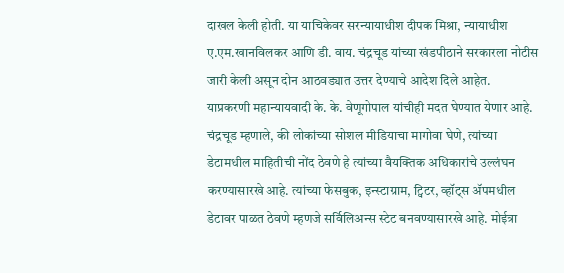दाखल केली होती. या याचिकेवर सरन्यायाधीश दीपक मिश्रा, न्यायाधीश ए.एम.खानविलकर आणि डी. वाय. चंद्रचूड यांच्या खंडपीठाने सरकारला नोटीस जारी केली असून दोन आठवड्यात उत्तर देण्याचे आदेश दिले आहेत.
याप्रकरणी महान्यायवादी के. के. वेणूगोपाल यांचीही मदत घेण्यात येणार आहे. चंद्रचूड म्हणाले, की लोकांच्या सोशल मीडियाचा मागोवा घेणे, त्यांच्या डेटामधील माहितीची नोंद ठेवणे हे त्यांच्या वैयक्तिक अधिकारांचे उल्लंघन करण्यासारखे आहे. त्यांच्या फेसबुक, इन्स्टाग्राम, ट्विटर, व्हॉट्स ॲपमधील डेटावर पाळत ठेवणे म्हणजे सर्विलिअन्स स्टेट बनवण्यासारखे आहे. मोईत्रा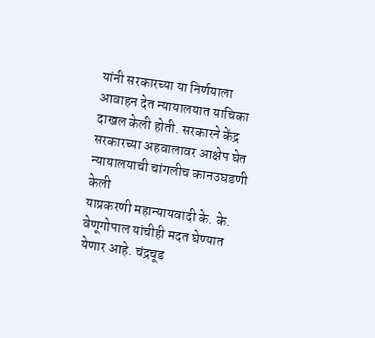यांनी सरकारच्या या निर्णयाला आवाहन देत न्यायालयात याचिका दाखल केली होती. सरकारने केंद्र सरकारच्या अहवालावर आक्षेप घेत न्यायालयाची चांगलीच कानउघडणी केली
याप्रकरणी महान्यायवादी के. के. वेणूगोपाल यांचीही मदत घेण्यात येणार आहे. चंद्रचूड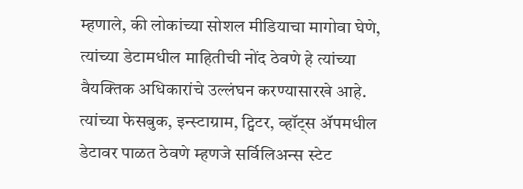म्हणाले, की लोकांच्या सोशल मीडियाचा मागोवा घेणे, त्यांच्या डेटामधील माहितीची नोंद ठेवणे हे त्यांच्या वैयक्तिक अधिकारांचे उल्लंघन करण्यासारखे आहे. त्यांच्या फेसबुक, इन्स्टाग्राम, ट्विटर, व्हॉट्स ॲपमधील डेटावर पाळत ठेवणे म्हणजे सर्विलिअन्स स्टेट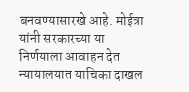बनवण्यासारखे आहे. मोईत्रा यांनी सरकारच्या या निर्णयाला आवाहन देत न्यायालयात याचिका दाखल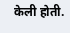केली होती.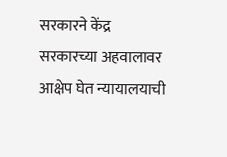सरकारने केंद्र सरकारच्या अहवालावर आक्षेप घेत न्यायालयाची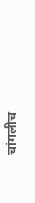चांगलीच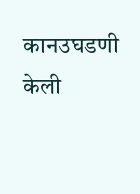कानउघडणी केली